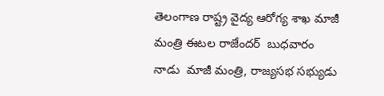తెలంగాణ రాష్ట్ర వైద్య ఆరోగ్య శాఖ మాజీ మంత్రి ఈటల రాజేందర్  బుధవారం నాడు  మాజీ మంత్రి, రాజ్యసభ సభ్యుడు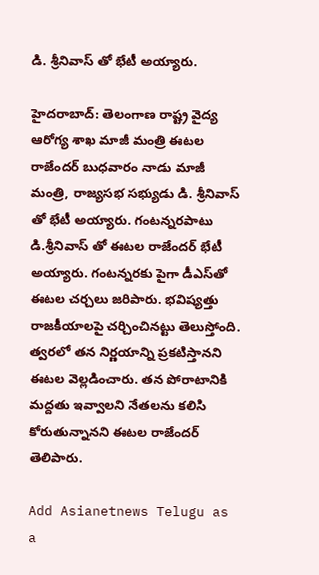డి. శ్రీనివాస్ తో భేటీ అయ్యారు.

హైదరాబాద్: తెలంగాణ రాష్ట్ర వైద్య ఆరోగ్య శాఖ మాజీ మంత్రి ఈటల రాజేందర్ బుధవారం నాడు మాజీ మంత్రి, రాజ్యసభ సభ్యుడు డి. శ్రీనివాస్ తో భేటీ అయ్యారు. గంటన్నరపాటు డి.శ్రీనివాస్ తో ఈటల రాజేందర్ భేటీ అయ్యారు. గంటన్నరకు పైగా డీఎస్‌తో ఈటల చర్చలు జరిపారు. భవిష్యత్తు రాజకీయాలపై చర్చించినట్టు తెలుస్తోంది. త్వరలో తన నిర్ణయాన్ని ప్రకటిస్తానని ఈటల వెల్లడించారు. తన పోరాటానికి మద్దతు ఇవ్వాలని నేతలను కలిసి కోరుతున్నానని ఈటల రాజేందర్ తెలిపారు.

Add Asianetnews Telugu as a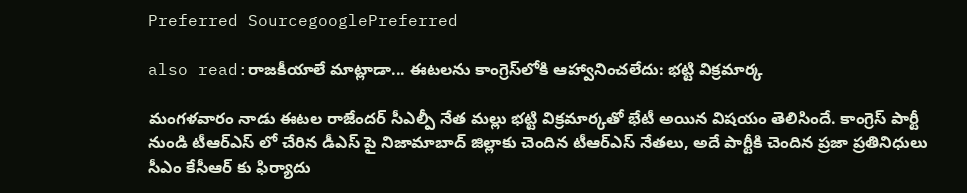Preferred SourcegooglePreferred

also read:రాజకీయాలే మాట్లాడా... ఈటలను కాంగ్రెస్‌లోకి ఆహ్వానించలేదు: భట్టి విక్రమార్క

మంగళవారం నాడు ఈటల రాజేందర్ సీఎల్పీ నేత మల్లు భట్టి విక్రమార్కతో భేటీ అయిన విషయం తెలిసిందే. కాంగ్రెస్ పార్టీ నుండి టీఆర్ఎస్ లో చేరిన డీఎస్ పై నిజామాబాద్ జిల్లాకు చెందిన టీఆర్ఎస్ నేతలు, అదే పార్టీకి చెందిన ప్రజా ప్రతినిధులు సీఎం కేసీఆర్ కు ఫిర్యాదు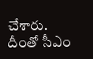చేశారు. దీంతో సీఎం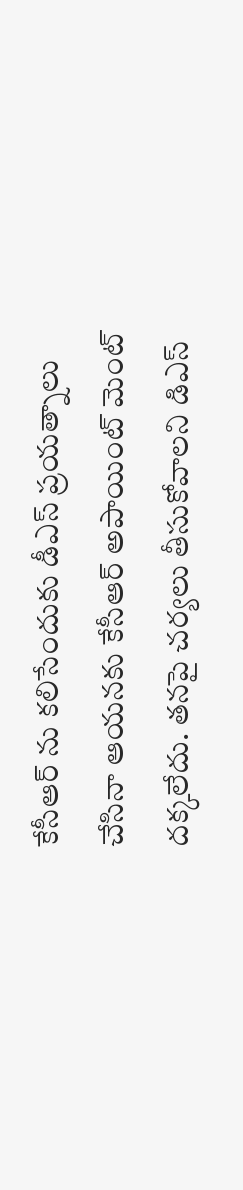కేసీఆర్ ను కలిసేందుకు డీఎస్ ప్రయత్నాలు చేసినా ఆయనకు కేసీఆర్ అపాయింట్ మెంట్ దక్కలేదు. తనపై చర్యలు తీసుకోవాలని డిఎస్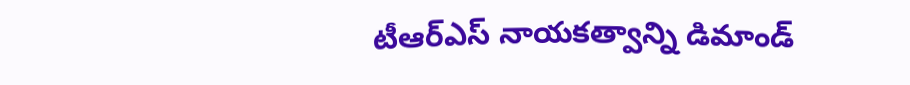టీఆర్ఎస్ నాయకత్వాన్ని డిమాండ్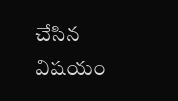చేసిన విషయం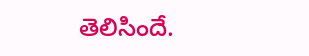తెలిసిందే.